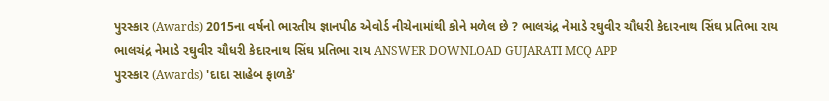પુરસ્કાર (Awards) 2015ના વર્ષનો ભારતીય જ્ઞાનપીઠ એવોર્ડ નીચેનામાંથી કોને મળેલ છે ? ભાલચંદ્ર નેમાડે રઘુવીર ચૌધરી કેદારનાથ સિંઘ પ્રતિભા રાય ભાલચંદ્ર નેમાડે રઘુવીર ચૌધરી કેદારનાથ સિંઘ પ્રતિભા રાય ANSWER DOWNLOAD GUJARATI MCQ APP
પુરસ્કાર (Awards) 'દાદા સાહેબ ફાળકે'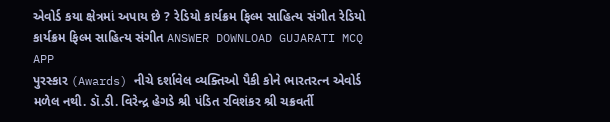એવોર્ડ કયા ક્ષેત્રમાં અપાય છે ? રેડિયો કાર્યક્રમ ફિલ્મ સાહિત્ય સંગીત રેડિયો કાર્યક્રમ ફિલ્મ સાહિત્ય સંગીત ANSWER DOWNLOAD GUJARATI MCQ APP
પુરસ્કાર (Awards) નીચે દર્શાવેલ વ્યક્તિઓ પૈકી કોને ભારતરત્ન એવોર્ડ મળેલ નથી. ડૉ.ડી. વિરેન્દ્ર હેગડે શ્રી પંડિત રવિશંકર શ્રી ચક્રવર્તી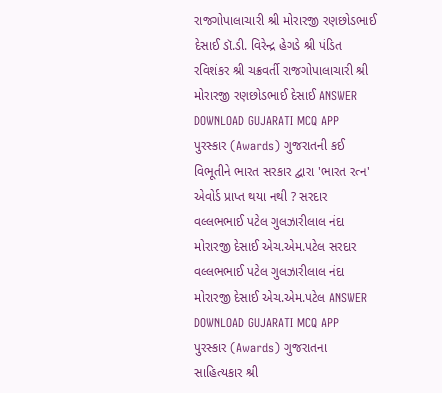રાજગોપાલાચારી શ્રી મોરારજી રણછોડભાઈ દેસાઈ ડૉ.ડી. વિરેન્દ્ર હેગડે શ્રી પંડિત રવિશંકર શ્રી ચક્રવર્તી રાજગોપાલાચારી શ્રી મોરારજી રણછોડભાઈ દેસાઈ ANSWER DOWNLOAD GUJARATI MCQ APP
પુરસ્કાર (Awards) ગુજરાતની કઈ વિભૂતીને ભારત સરકાર દ્વારા 'ભારત રત્ન' એવોર્ડ પ્રાપ્ત થયા નથી ? સરદાર વલ્લભભાઈ પટેલ ગુલઝારીલાલ નંદા મોરારજી દેસાઈ એચ.એમ.પટેલ સરદાર વલ્લભભાઈ પટેલ ગુલઝારીલાલ નંદા મોરારજી દેસાઈ એચ.એમ.પટેલ ANSWER DOWNLOAD GUJARATI MCQ APP
પુરસ્કાર (Awards) ગુજરાતના સાહિત્યકાર શ્રી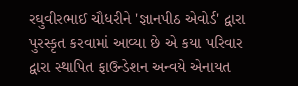રઘુવીરભાઈ ચૌધરીને 'જ્ઞાનપીઠ એવોર્ડ' દ્વારા પુરસ્કૃત કરવામાં આવ્યા છે એ કયા પરિવાર દ્વારા સ્થાપિત ફાઉન્ડેશન અન્વયે એનાયત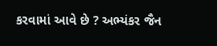કરવામાં આવે છે ? અભ્યંકર જૈન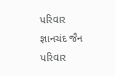પરિવાર જ્ઞાનચંદ જૈન પરિવાર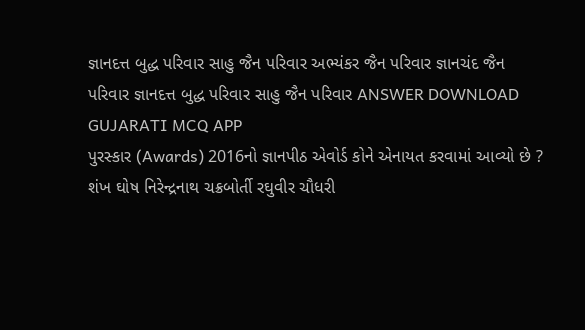જ્ઞાનદત્ત બુદ્ધ પરિવાર સાહુ જૈન પરિવાર અભ્યંકર જૈન પરિવાર જ્ઞાનચંદ જૈન પરિવાર જ્ઞાનદત્ત બુદ્ધ પરિવાર સાહુ જૈન પરિવાર ANSWER DOWNLOAD GUJARATI MCQ APP
પુરસ્કાર (Awards) 2016નો જ્ઞાનપીઠ એવોર્ડ કોને એનાયત કરવામાં આવ્યો છે ? શંખ ઘોષ નિરેન્દ્રનાથ ચક્રબોર્તી રઘુવીર ચૌધરી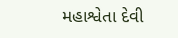મહાશ્વેતા દેવી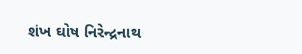શંખ ઘોષ નિરેન્દ્રનાથ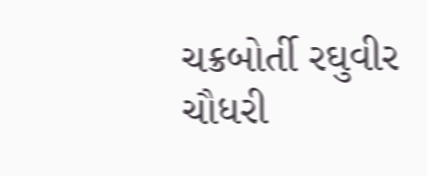ચક્રબોર્તી રઘુવીર ચૌધરી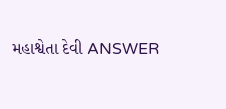મહાશ્વેતા દેવી ANSWER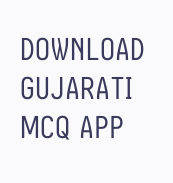DOWNLOAD GUJARATI MCQ APP